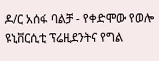ዶ/ር አሰፋ ባልቻ - የቀድሞው የወሎ ዩኒቨርሲቲ ፕሬዚደንትና የግል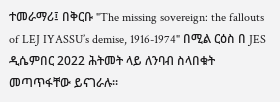ተመራማሪ፤ በቅርቡ "The missing sovereign: the fallouts of LEJ IYASSU’s demise, 1916-1974" በሚል ርዕስ በ JES ዲሴምበር 2022 ሕትመት ላይ ለንባብ ስላበቁት መጣጥፋቸው ይናገራሉ።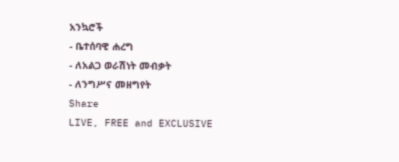አንኳሮች
- ቤተሰባዊ ሐረግ
- ለአልጋ ወራሽነት መብቃት
- ለንግሥና መዘግየት
Share
LIVE, FREE and EXCLUSIVE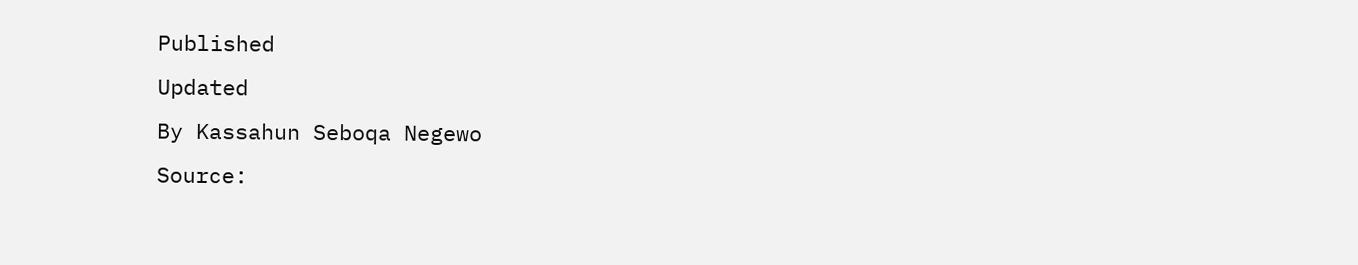Published
Updated
By Kassahun Seboqa Negewo
Source: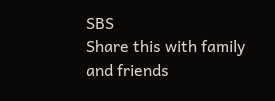SBS
Share this with family and friends